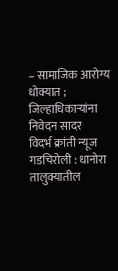– सामाजिक आरोग्य धोक्यात ; जिल्हाधिकाऱ्यांना निवेदन सादर
विदर्भ क्रांती न्यूज
गडचिरोली : धानोरा तालुक्यातील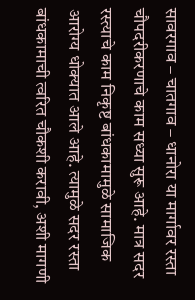सावरगाव – चातगाव – धानोरा या मार्गावर रस्ता चौपदरीकरणाचे काम सध्या सुरू आहे. मात्र सदर रस्त्याचे काम निकृष्ट बांधकामामुळे सामाजिक आरोग्य धोक्यात आले आहे. त्यामुळे सदर रस्ता बांधकामाची त्वरित चौकशी करावी, अशी मागणी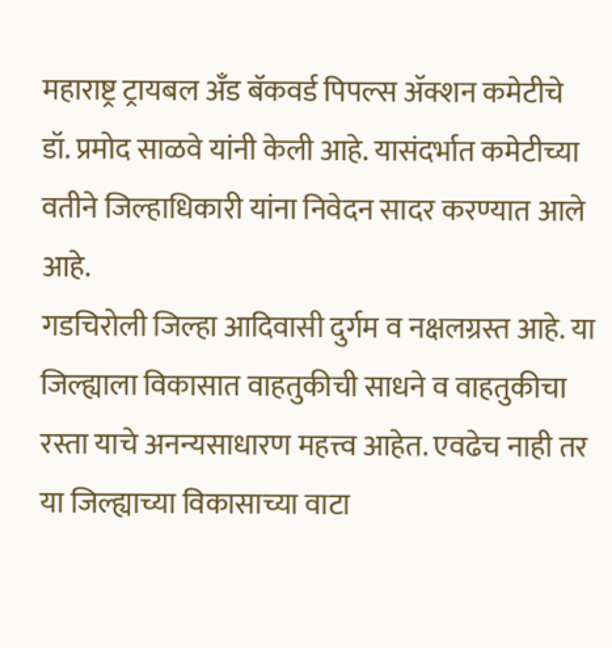महाराष्ट्र ट्रायबल अँड बॅकवर्ड पिपल्स ॲक्शन कमेटीचे डॉ. प्रमोद साळवे यांनी केली आहे. यासंदर्भात कमेटीच्या वतीने जिल्हाधिकारी यांना निवेदन सादर करण्यात आले आहे.
गडचिरोली जिल्हा आदिवासी दुर्गम व नक्षलग्रस्त आहे. या जिल्ह्याला विकासात वाहतुकीची साधने व वाहतुकीचा रस्ता याचे अनन्यसाधारण महत्त्व आहेत. एवढेच नाही तर या जिल्ह्याच्या विकासाच्या वाटा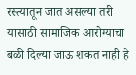रस्त्यातून जात असल्या तरी यासाठी सामाजिक आरोग्याचा बळी दिल्या जाऊ शकत नाही हे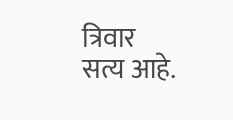त्रिवार सत्य आहे.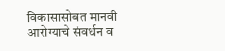विकासासोबत मानवी आरोग्याचे संवर्धन व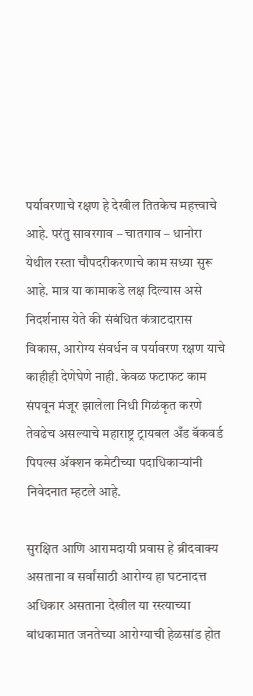पर्यावरणाचे रक्षण हे देखील तितकेच महत्त्वाचे आहे. परंतु सावरगाव – चातगाव – धानोरा येथील रस्ता चौपदरीकरणाचे काम सध्या सुरू आहे. मात्र या कामाकडे लक्ष दिल्यास असे निदर्शनास येते की संबंधित कंत्राटदारास विकास, आरोग्य संवर्धन व पर्यावरण रक्षण याचे काहीही देणेघेणे नाही. केवळ फटाफट काम संपवून मंजूर झालेला निधी गिळंकृत करणे तेवढेच असल्याचे महाराष्ट्र ट्रायबल अँड बॅकवर्ड पिपल्स ॲक्शन कमेटीच्या पदाधिकाऱ्यांनी निवेदनात म्हटले आहे.

सुरक्षित आणि आरामदायी प्रवास हे ब्रीदवाक्य असताना व सर्वांसाठी आरोग्य हा घटनादत्त अधिकार असताना देखील या रस्त्याच्या बांधकामात जनतेच्या आरोग्याची हेळसांड होत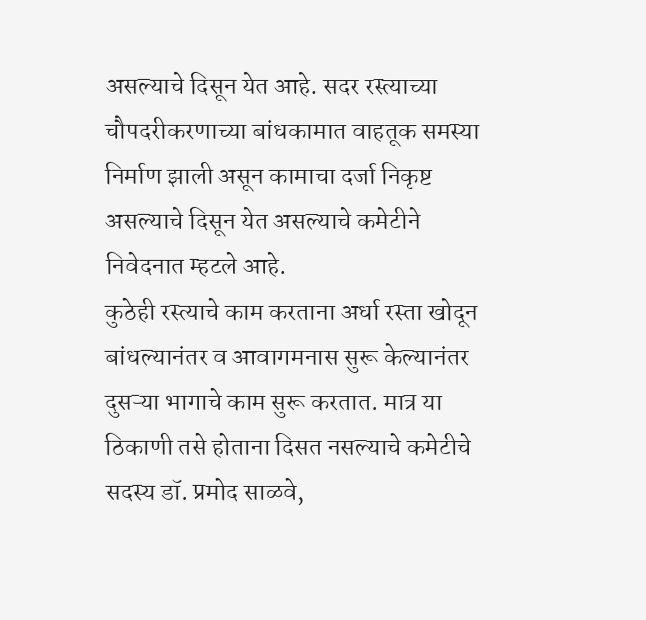असल्याचे दिसून येत आहे. सदर रस्त्याच्या चौपदरीकरणाच्या बांधकामात वाहतूक समस्या निर्माण झाली असून कामाचा दर्जा निकृष्ट असल्याचे दिसून येत असल्याचे कमेटीने निवेदनात म्हटले आहे.
कुठेही रस्त्याचे काम करताना अर्धा रस्ता खोदून बांधल्यानंतर व आवागमनास सुरू केल्यानंतर दुसऱ्या भागाचे काम सुरू करतात. मात्र या ठिकाणी तसे होताना दिसत नसल्याचे कमेटीचे सदस्य डॉ. प्रमोद साळवे,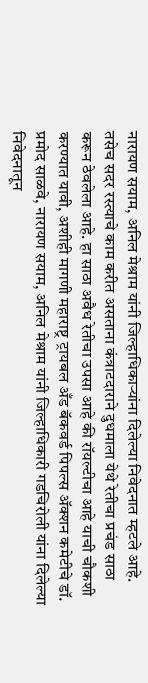नारायण सयाम, अनिल मेश्राम यांनी जिल्हाधिकाऱ्यांना दिलेल्या निवेदनात म्हटले आहे.
तसेच सदर रस्त्याचे काम करीत असताना कंत्राटदाराने दुधमाला येथे रेतीचा प्रचंड साठा करून ठेवलेला आहे. हा साठा अवैध रेतीचा उपसा आहे की रॉयल्टीचा आहे याची चौकशी करण्यात यावी, अशीही मागणी महाराष्ट्र ट्रायबल अँड बॅकवर्ड पिपल्स ॲक्शन कमेटीचे डॉ. प्रमोद साळवे, नारायण सयाम, अनिल मेश्राम यांनी जिल्हाधिकारी गडचिरोली यांना दिलेल्या निवेदनातून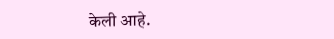केली आहे.